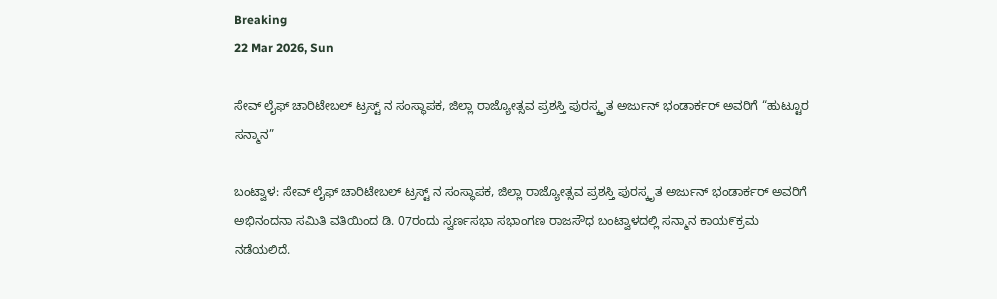Breaking
22 Mar 2026, Sun

ಸೇವ್ ಲೈಫ್ ಚಾರಿಟೇಬಲ್ ಟ್ರಸ್ಟ್ ನ ಸಂಸ್ಥಾಪಕ, ಜಿಲ್ಲಾ ರಾಜ್ಯೋತ್ಸವ ಪ್ರಶಸ್ತಿ ಪುರಸ್ಕೃತ ಅರ್ಜುನ್ ಭಂಡಾರ್ಕರ್ ಅವರಿಗೆ “ಹುಟ್ಟೂರ ಸನ್ಮಾನ”

ಬಂಟ್ವಾಳ: ಸೇವ್ ಲೈಫ್ ಚಾರಿಟೇಬಲ್ ಟ್ರಸ್ಟ್ ನ ಸಂಸ್ಥಾಪಕ, ಜಿಲ್ಲಾ ರಾಜ್ಯೋತ್ಸವ ಪ್ರಶಸ್ತಿ ಪುರಸ್ಕೃತ ಅರ್ಜುನ್ ಭಂಡಾರ್ಕರ್ ಅವರಿಗೆ ಅಭಿನಂದನಾ ಸಮಿತಿ ವತಿಯಿಂದ ಡಿ. 07ರಂದು ಸ್ವರ್ಣಸಭಾ ಸಭಾಂಗಣ ರಾಜಸೌಧ ಬಂಟ್ವಾಳದಲ್ಲಿ ಸನ್ಮಾನ ಕಾಯ೯ಕ್ರಮ ನಡೆಯಲಿದೆ.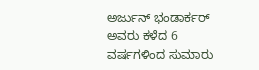ಅರ್ಜುನ್ ಭಂಡಾರ್ಕರ್‌ ಅವರು ಕಳೆದ 6 ವರ್ಷಗಳಿಂದ ಸುಮಾರು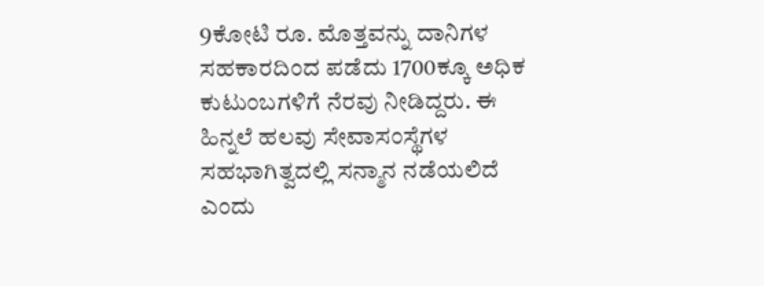9ಕೋಟಿ ರೂ. ಮೊತ್ತವನ್ನು ದಾನಿಗಳ ಸಹಕಾರದಿಂದ ಪಡೆದು 1700ಕ್ಕೂ ಅಧಿಕ ಕುಟುಂಬಗಳಿಗೆ ನೆರವು ನೀಡಿದ್ದರು. ಈ ಹಿನ್ನಲೆ ಹಲವು ಸೇವಾಸಂಸ್ಥೆಗಳ ಸಹಭಾಗಿತ್ವದಲ್ಲಿ ಸನ್ಮಾನ ನಡೆಯಲಿದೆ ಎಂದು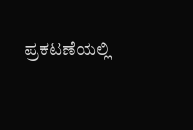ಪ್ರಕಟಣೆಯಲ್ಲಿ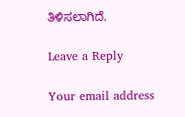ತಿಳಿಸಲಾಗಿದೆ.

Leave a Reply

Your email address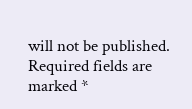will not be published. Required fields are marked *